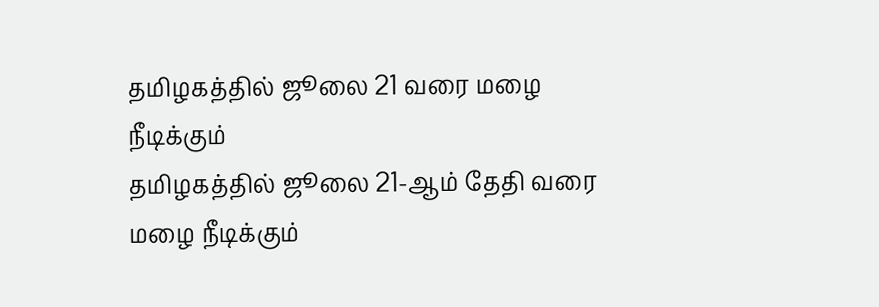தமிழகத்தில் ஜூலை 21 வரை மழை நீடிக்கும்
தமிழகத்தில் ஜூலை 21-ஆம் தேதி வரை மழை நீடிக்கும்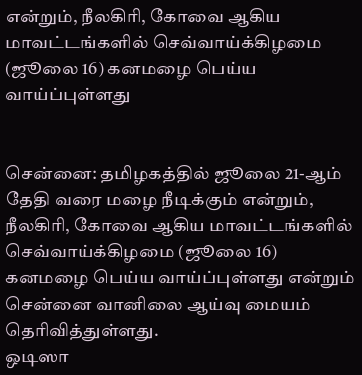என்றும், நீலகிரி, கோவை ஆகிய மாவட்டங்களில் செவ்வாய்க்கிழமை (ஜூலை 16) கனமழை பெய்ய வாய்ப்புள்ளது


சென்னை: தமிழகத்தில் ஜூலை 21-ஆம் தேதி வரை மழை நீடிக்கும் என்றும், நீலகிரி, கோவை ஆகிய மாவட்டங்களில் செவ்வாய்க்கிழமை (ஜூலை 16) கனமழை பெய்ய வாய்ப்புள்ளது என்றும் சென்னை வானிலை ஆய்வு மையம் தெரிவித்துள்ளது.
ஒடிஸா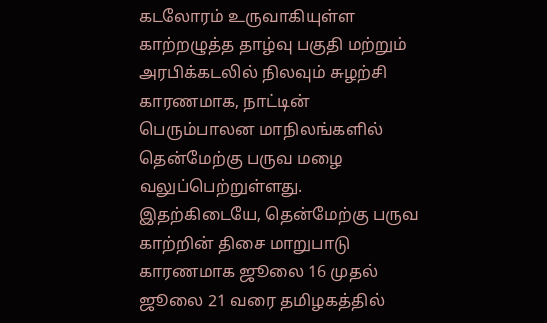கடலோரம் உருவாகியுள்ள காற்றழுத்த தாழ்வு பகுதி மற்றும் அரபிக்கடலில் நிலவும் சுழற்சி காரணமாக, நாட்டின் பெரும்பாலன மாநிலங்களில் தென்மேற்கு பருவ மழை வலுப்பெற்றுள்ளது.
இதற்கிடையே, தென்மேற்கு பருவ காற்றின் திசை மாறுபாடு காரணமாக ஜூலை 16 முதல் ஜூலை 21 வரை தமிழகத்தில்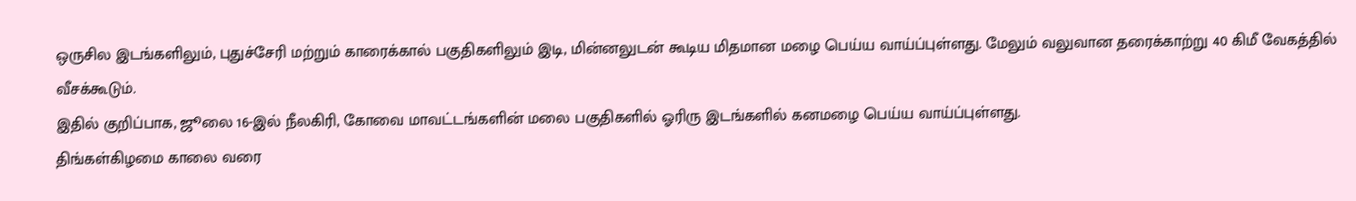ஒருசில இடங்களிலும், புதுச்சேரி மற்றும் காரைக்கால் பகுதிகளிலும் இடி, மின்னலுடன் கூடிய மிதமான மழை பெய்ய வாய்ப்புள்ளது. மேலும் வலுவான தரைக்காற்று 40 கிமீ வேகத்தில் வீசக்கூடும்.
இதில் குறிப்பாக, ஜூலை 16-இல் நீலகிரி, கோவை மாவட்டங்களின் மலை பகுதிகளில் ஓரிரு இடங்களில் கனமழை பெய்ய வாய்ப்புள்ளது.
திங்கள்கிழமை காலை வரை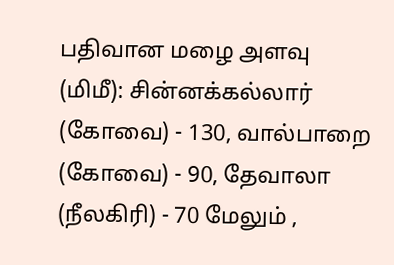பதிவான மழை அளவு (மிமீ): சின்னக்கல்லார் (கோவை) - 130, வால்பாறை (கோவை) - 90, தேவாலா (நீலகிரி) - 70 மேலும் ,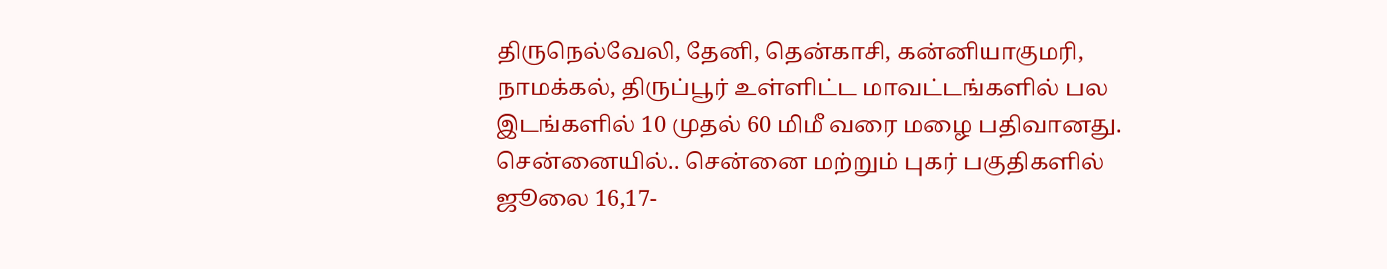திருநெல்வேலி, தேனி, தென்காசி, கன்னியாகுமரி, நாமக்கல், திருப்பூர் உள்ளிட்ட மாவட்டங்களில் பல இடங்களில் 10 முதல் 60 மிமீ வரை மழை பதிவானது.
சென்னையில்.. சென்னை மற்றும் புகர் பகுதிகளில் ஜூலை 16,17-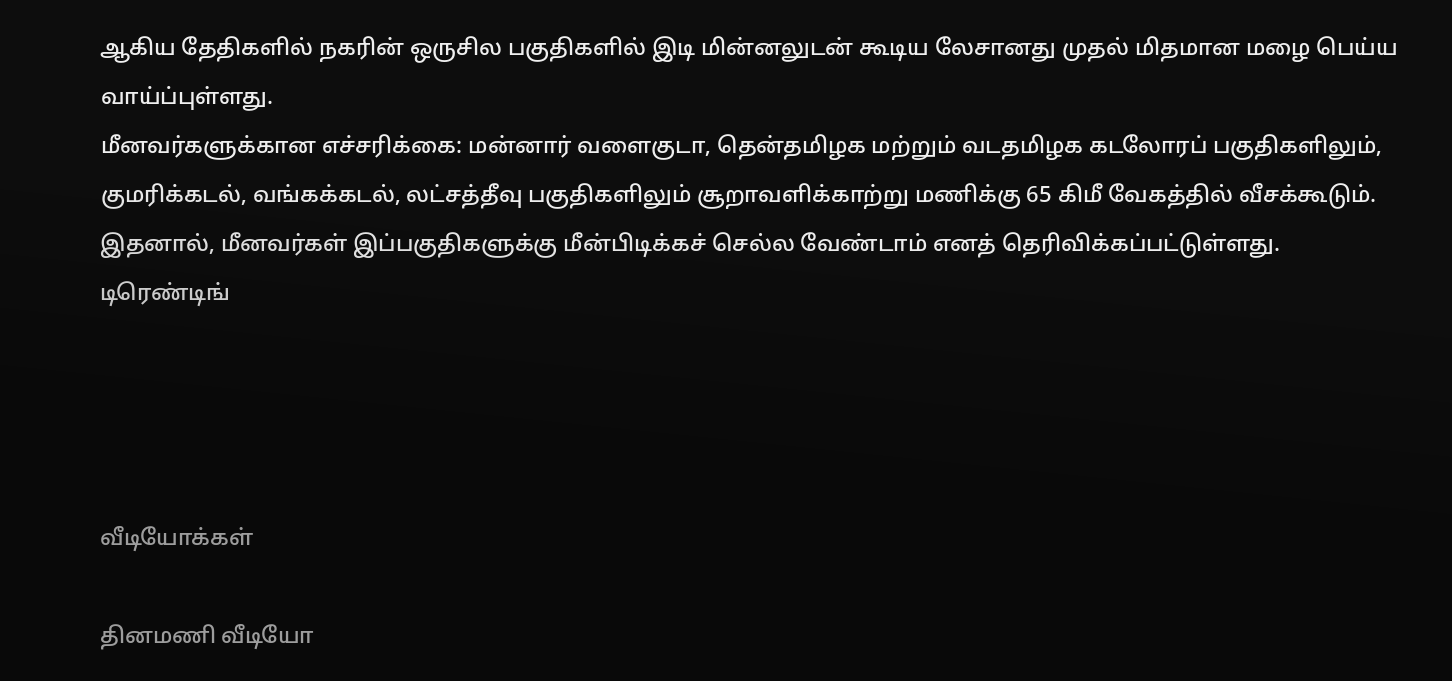ஆகிய தேதிகளில் நகரின் ஒருசில பகுதிகளில் இடி மின்னலுடன் கூடிய லேசானது முதல் மிதமான மழை பெய்ய வாய்ப்புள்ளது.
மீனவர்களுக்கான எச்சரிக்கை: மன்னார் வளைகுடா, தென்தமிழக மற்றும் வடதமிழக கடலோரப் பகுதிகளிலும், குமரிக்கடல், வங்கக்கடல், லட்சத்தீவு பகுதிகளிலும் சூறாவளிக்காற்று மணிக்கு 65 கிமீ வேகத்தில் வீசக்கூடும். இதனால், மீனவர்கள் இப்பகுதிகளுக்கு மீன்பிடிக்கச் செல்ல வேண்டாம் எனத் தெரிவிக்கப்பட்டுள்ளது.
டிரெண்டிங்




வீடியோக்கள்

தினமணி வீடியோ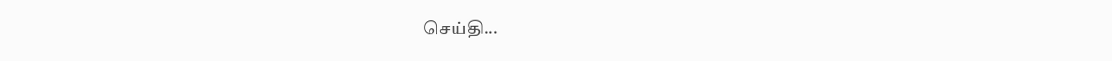செய்தி...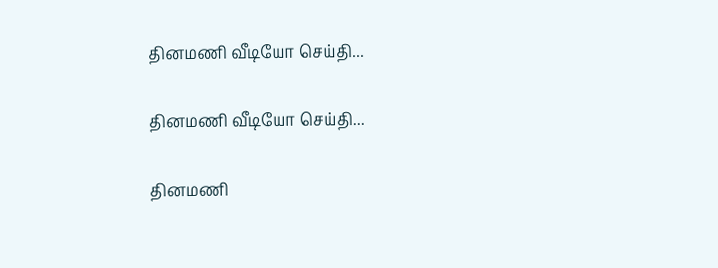தினமணி வீடியோ செய்தி...

தினமணி வீடியோ செய்தி...

தினமணி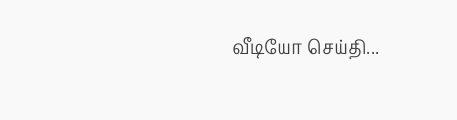வீடியோ செய்தி...